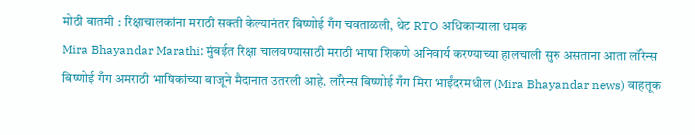मोठी बातमी : रिक्षाचालकांना मराठी सक्ती केल्यानंतर बिष्णोई गँग चवताळली, थेट RTO अधिकाऱ्याला धमक
Mira Bhayandar Marathi: मुंबईत रिक्षा चालवण्यासाठी मराठी भाषा शिकणे अनिवार्य करण्याच्या हालचाली सुरु असताना आता लॉरेन्स बिष्णोई गँग अमराठी भाषिकांच्या बाजूने मैदानात उतरली आहे. लॉरेन्स बिष्णोई गँग मिरा भाईंदरमधील (Mira Bhayandar news) वाहतूक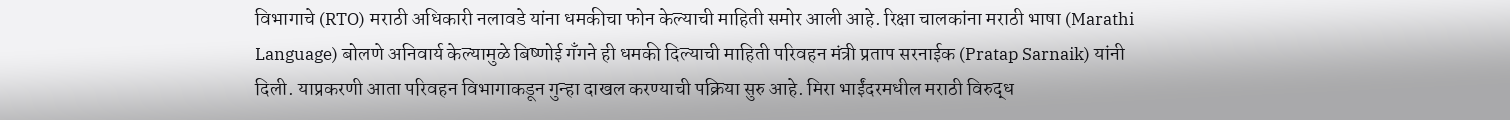विभागाचे (RTO) मराठी अधिकारी नलावडे यांना धमकीचा फोन केल्याची माहिती समोर आली आहे. रिक्षा चालकांना मराठी भाषा (Marathi Language) बोलणे अनिवार्य केल्यामुळे बिष्णोई गँगने ही धमकी दिल्याची माहिती परिवहन मंत्री प्रताप सरनाईक (Pratap Sarnaik) यांनी दिली. याप्रकरणी आता परिवहन विभागाकडून गुन्हा दाखल करण्याची पक्रिया सुरु आहे. मिरा भाईंदरमधील मराठी विरुद्ध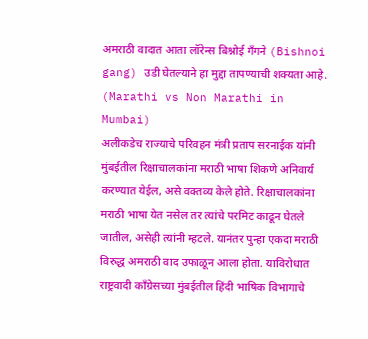अमराठी वादात आता लॉरेन्स बिश्नोई गँगने (Bishnoi gang) उडी घेतल्याने हा मुद्दा तापण्याची शक्यता आहे. (Marathi vs Non Marathi in Mumbai)
अलीकडेच राज्याचे परिवहन मंत्री प्रताप सरनाईक यांनी मुंबईतील रिक्षाचालकांना मराठी भाषा शिकणे अनिवार्य करण्यात येईल, असे वक्तव्य केले होते. रिक्षाचालकांना मराठी भाषा येत नसेल तर त्यांचे परमिट काढून घेतले जातील, असेही त्यांनी म्हटले. यानंतर पुन्हा एकदा मराठी विरुद्ध अमराठी वाद उफाळून आला होता. याविरोधात राष्ट्रवादी काँग्रेसच्या मुंबईतील हिंदी भाषिक विभागाचे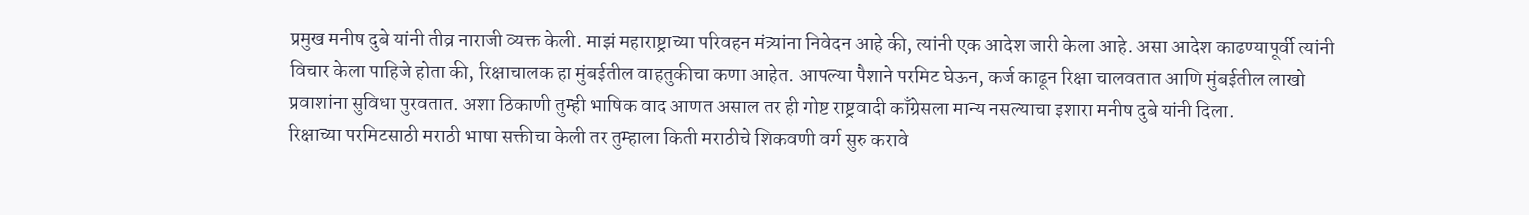प्रमुख मनीष दुबे यांनी तीव्र नाराजी व्यक्त केली. माझं महाराष्ट्राच्या परिवहन मंत्र्यांना निवेदन आहे की, त्यांनी एक आदेश जारी केला आहे. असा आदेश काढण्यापूर्वी त्यांनी विचार केला पाहिजे होता की, रिक्षाचालक हा मुंबईतील वाहतुकीचा कणा आहेत. आपल्या पैशाने परमिट घेऊन, कर्ज काढून रिक्षा चालवतात आणि मुंबईतील लाखो प्रवाशांना सुविधा पुरवतात. अशा ठिकाणी तुम्ही भाषिक वाद आणत असाल तर ही गोष्ट राष्ट्रवादी काँग्रेसला मान्य नसल्याचा इशारा मनीष दुबे यांनी दिला.
रिक्षाच्या परमिटसाठी मराठी भाषा सक्तीचा केली तर तुम्हाला किती मराठीचे शिकवणी वर्ग सुरु करावे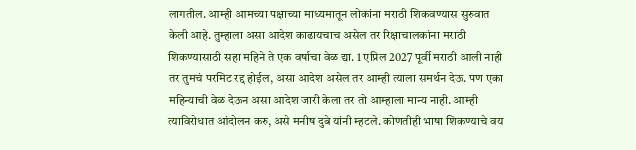लागतील. आम्ही आमच्या पक्षाच्या माध्यमातून लोकांना मराठी शिकवण्यास सुरुवात केली आहे. तुम्हाला असा आदेश काढायचाच असेल तर रिक्षाचालकांना मराठी शिकण्यासाठी सहा महिने ते एक वर्षाचा वेळ द्या. 1 एप्रिल 2027 पूर्वी मराठी आली नाही तर तुमचं परमिट रद्द होईल, असा आदेश असेल तर आम्ही त्याला समर्थन देऊ. पण एका महिन्याची वेळ देऊन असा आदेश जारी केला तर तो आम्हाला मान्य नाही. आम्ही त्याविरोधात आंदोलन करु, असे मनीष दुबे यांनी म्हटले. कोणतीही भाषा शिकण्याचे वय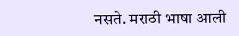नसते. मराठी भाषा आली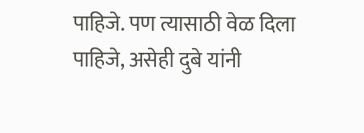पाहिजे. पण त्यासाठी वेळ दिला पाहिजे, असेही दुबे यांनी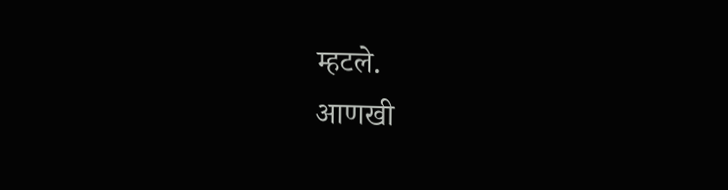म्हटले.
आणखी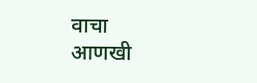वाचा
आणखी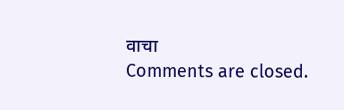वाचा
Comments are closed.